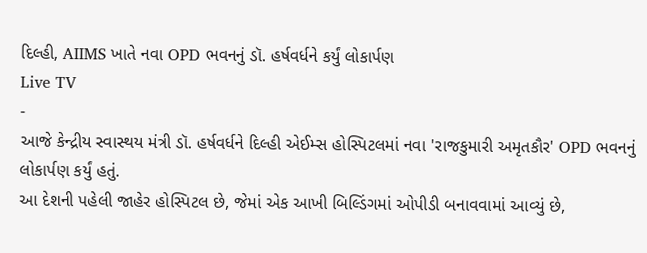દિલ્હી, AIIMS ખાતે નવા OPD ભવનનું ડૉ. હર્ષવર્ધને કર્યું લોકાર્પણ
Live TV
-
આજે કેન્દ્રીય સ્વાસ્થય મંત્રી ડૉ. હર્ષવર્ધને દિલ્હી એઈમ્સ હોસ્પિટલમાં નવા 'રાજકુમારી અમૃતકૌર' OPD ભવનનું લોકાર્પણ કર્યું હતું.
આ દેશની પહેલી જાહેર હોસ્પિટલ છે, જેમાં એક આખી બિલ્ડિંગમાં ઓપીડી બનાવવામાં આવ્યું છે,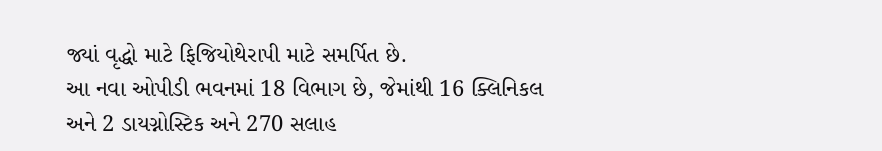જ્યાં વૃદ્ધો માટે ફિજિયોથેરાપી માટે સમર્પિત છે.
આ નવા ઓપીડી ભવનમાં 18 વિભાગ છે, જેમાંથી 16 ક્લિનિકલ અને 2 ડાયગ્નોસ્ટિક અને 270 સલાહ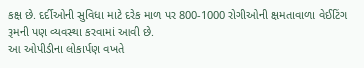કક્ષ છે. દર્દીઓની સુવિધા માટે દરેક માળ પર 800-1000 રોગીઓની ક્ષમતાવાળા વેઈટિંગ રૂમની પણ વ્યવસ્થા કરવામાં આવી છે.
આ ઓપીડીના લોકાર્પણ વખતે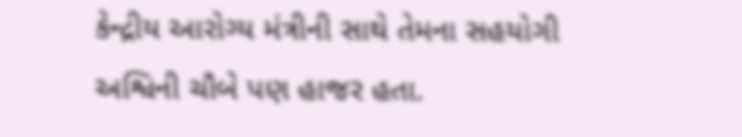કેન્દ્રીય આરોગ્ય મંત્રીની સાથે તેમના સહયોગી અશ્વિની ચૌબે પણ હાજર હતા.